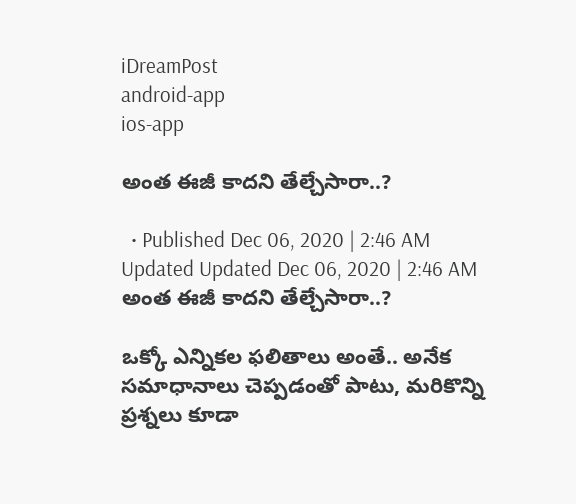iDreamPost
android-app
ios-app

అంత ఈజీ కాదని తేల్చేసారా..?

  • Published Dec 06, 2020 | 2:46 AM Updated Updated Dec 06, 2020 | 2:46 AM
అంత ఈజీ కాదని తేల్చేసారా..?

ఒక్కో ఎన్నికల ఫలితాలు అంతే.. అనేక సమాధానాలు చెప్పడంతో పాటు, మరికొన్ని ప్రశ్నలు కూడా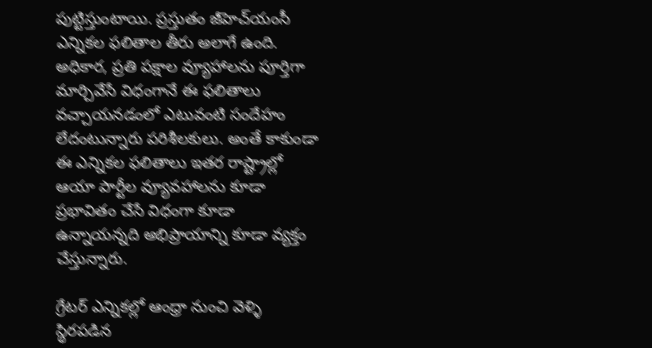పుట్టిస్తుంటాయి. ప్రస్తుతం జీహెచ్‌యంసీ ఎన్నికల ఫలితాల తీరు అలాగే ఉంది. అధికార, ప్రతి పక్షాల వ్యూహాలను పూర్తిగా మార్చివేసే విధంగానే ఈ ఫలితాలు వచ్చాయనడంలో ఎటువంటి సందేహం లేదంటున్నారు పరిశీలకులు. అంతే కాకుండా ఈ ఎన్నికల ఫలితాలు ఇతర రాష్ట్రాల్లో ఆయా పార్టీల వ్యూవహాలను కూడా ప్రభావితం చేసే విధంగా కూడా ఉన్నాయన్నది అభిప్రాయాన్ని కూడా వ్యక్తం చేస్తున్నారు.

గ్రేటర్‌ ఎన్నికల్లో ఆంధ్రా నుంచి వెళ్ళి స్థిరపడిన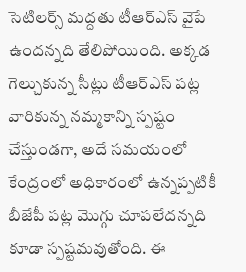సెటిలర్స్‌ మద్దతు టీఆర్‌ఎస్‌ వైపే ఉందన్నది తేలిపోయింది. అక్కడ గెల్చుకున్న సీట్లు టీఆర్‌ఎస్‌ పట్ల వారికున్న నమ్మకాన్ని స్పష్టం చేస్తుండగా, అదే సమయంలో కేంద్రంలో అధికారంలో ఉన్నప్పటికీ బీజేపీ పట్ల మొగ్గు చూపలేదన్నది కూడా స్పష్టమవుతోంది. ఈ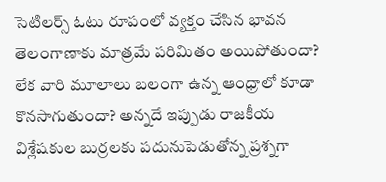సెటిలర్స్‌ ఓటు రూపంలో వ్యక్తం చేసిన భావన తెలంగాణాకు మాత్రమే పరిమితం అయిపోతుందా? లేక వారి మూలాలు బలంగా ఉన్న ఆంధ్రాలో కూడా కొనసాగుతుందా? అన్నదే ఇప్పుడు రాజకీయ విశ్లేషకుల బుర్రలకు పదునుపెడుతోన్న ప్రశ్నగా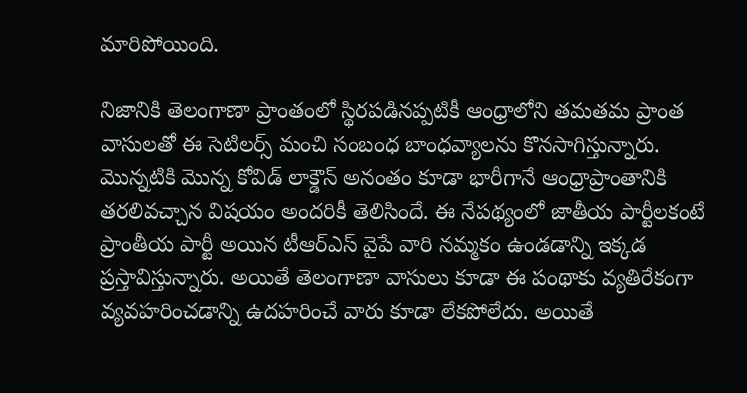మారిపోయింది.

నిజానికి తెలంగాణా ప్రాంతంలో స్థిరపడినప్పటికీ ఆంధ్రాలోని తమతమ ప్రాంత వాసులతో ఈ సెటిలర్స్‌ మంచి సంబంధ బాంధవ్యాలను కొనసాగిస్తున్నారు. మొన్నటికి మొన్న కోవిడ్‌ లాక్డౌన్‌ అనంతం కూడా భారీగానే ఆంధ్రాప్రాంతానికి తరలివచ్చాన విషయం అందరికీ తెలిసిందే. ఈ నేపథ్యంలో జాతీయ పార్టీలకంటే ప్రాంతీయ పార్టీ అయిన టీఆర్‌ఎస్‌ వైపే వారి నమ్మకం ఉండడాన్ని ఇక్కడ ప్రస్తావిస్తున్నారు. అయితే తెలంగాణా వాసులు కూడా ఈ పంథాకు వ్యతిరేకంగా వ్యవహరించడాన్ని ఉదహరించే వారు కూడా లేకపోలేదు. అయితే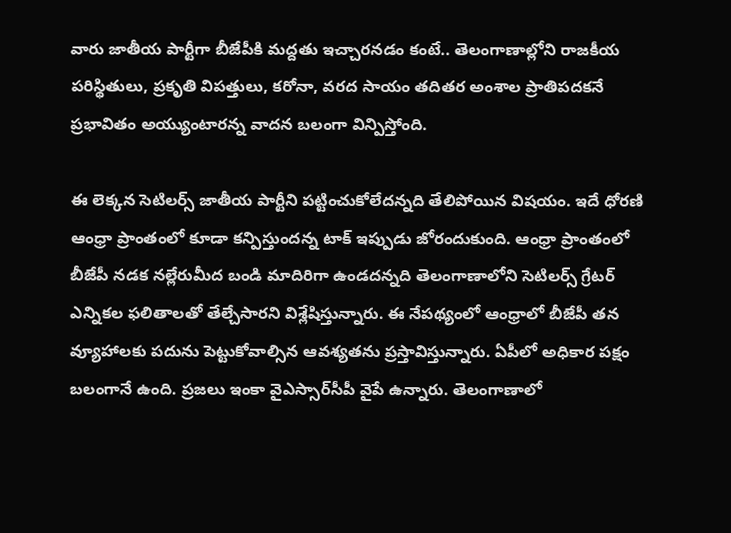వారు జాతీయ పార్టీగా బీజేపీకి మద్దతు ఇచ్చారనడం కంటే.. తెలంగాణాల్లోని రాజకీయ పరిస్థితులు, ప్రకృతి విపత్తులు, కరోనా, వరద సాయం తదితర అంశాల ప్రాతిపదకనే ప్రభావితం అయ్యుంటారన్న వాదన బలంగా విన్పిస్తోంది.

ఈ లెక్కన సెటిలర్స్‌ జాతీయ పార్టీని పట్టించుకోలేదన్నది తేలిపోయిన విషయం. ఇదే ధోరణి ఆంధ్రా ప్రాంతంలో కూడా కన్పిస్తుందన్న టాక్‌ ఇప్పుడు జోరందుకుంది. ఆంధ్రా ప్రాంతంలో బీజేపీ నడక నల్లేరుమీద బండి మాదిరిగా ఉండదన్నది తెలంగాణాలోని సెటిలర్స్‌ గ్రేటర్‌ ఎన్నికల ఫలితాలతో తేల్చేసారని విశ్లేషిస్తున్నారు. ఈ నేపథ్యంలో ఆంధ్రాలో బీజేపీ తన వ్యూహాలకు పదును పెట్టుకోవాల్సిన ఆవశ్యతను ప్రస్తావిస్తున్నారు. ఏపీలో అధికార పక్షం బలంగానే ఉంది. ప్రజలు ఇంకా వైఎస్సార్‌సీపీ వైపే ఉన్నారు. తెలంగాణాలో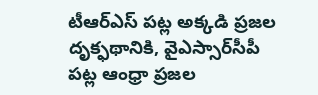టీఆర్‌ఎస్‌ పట్ల అక్కడి ప్రజల దృక్ఫథానికి, వైఎస్సార్‌సీపీ పట్ల ఆంధ్రా ప్రజల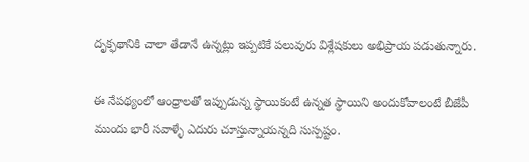దృక్ఫథానికి చాలా తేడానే ఉన్నట్లు ఇప్పటికే పలువురు విశ్లేషకులు అభిప్రాయ పడుతున్నారు.

ఈ నేపథ్యంలో ఆంధ్రాలతో ఇప్పుడున్న స్థాయికంటే ఉన్నత స్థాయిని అందుకోవాలంటే బీజేపీ ముందు భారీ సవాళ్ళే ఎదురు చూస్తున్నాయన్నది సుస్పష్టం.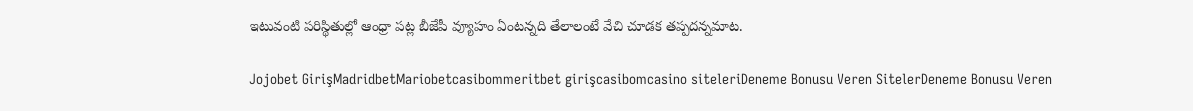ఇటువంటి పరిస్థితుల్లో ఆంధ్రా పట్ల బీజేపీ వ్యూహం ఏంటన్నది తేలాలంటే వేచి చూడక తప్పదన్నమాట.

Jojobet GirişMadridbetMariobetcasibommeritbet girişcasibomcasino siteleriDeneme Bonusu Veren SitelerDeneme Bonusu Veren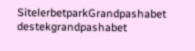SitelerbetparkGrandpashabet destekgrandpashabet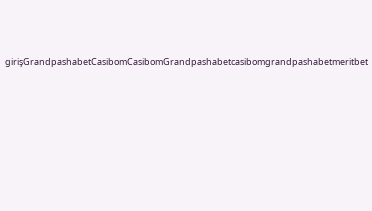girişGrandpashabetCasibomCasibomGrandpashabetcasibomgrandpashabetmeritbet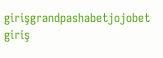girişgrandpashabetjojobet giriş